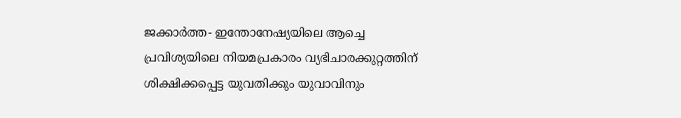ജക്കാർത്ത- ഇന്തോനേഷ്യയിലെ ആച്ചെ പ്രവിശ്യയിലെ നിയമപ്രകാരം വ്യഭിചാരക്കുറ്റത്തിന് ശിക്ഷിക്കപ്പെട്ട യുവതിക്കും യുവാവിനും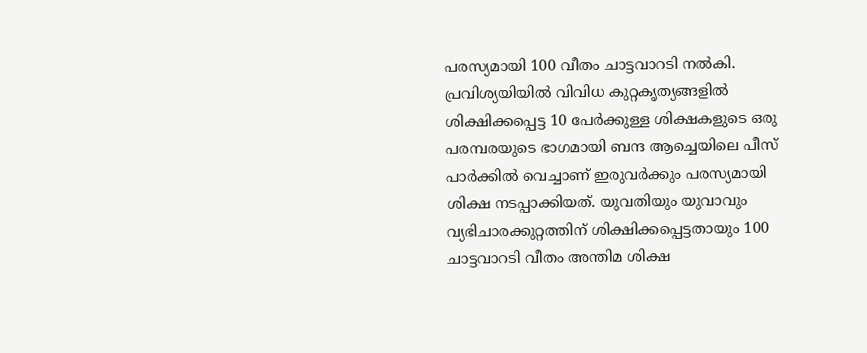പരസ്യമായി 100 വീതം ചാട്ടവാറടി നൽകി. പ്രവിശ്യയിയിൽ വിവിധ കുറ്റകൃത്യങ്ങളിൽ ശിക്ഷിക്കപ്പെട്ട 10 പേർക്കുള്ള ശിക്ഷകളുടെ ഒരു പരമ്പരയുടെ ഭാഗമായി ബന്ദ ആച്ചെയിലെ പീസ് പാർക്കിൽ വെച്ചാണ് ഇരുവർക്കും പരസ്യമായി ശിക്ഷ നടപ്പാക്കിയത്. യുവതിയും യുവാവും വ്യഭിചാരക്കുറ്റത്തിന് ശിക്ഷിക്കപ്പെട്ടതായും 100 ചാട്ടവാറടി വീതം അന്തിമ ശിക്ഷ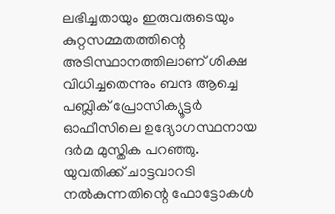ലഭിച്ചതായും ഇരുവരുടെയും കുറ്റസമ്മതത്തിന്റെ അടിസ്ഥാനത്തിലാണ് ശിക്ഷ വിധിച്ചതെന്നും ബന്ദ ആച്ചെ പബ്ലിക് പ്രോസിക്യൂട്ടർ ഓഫീസിലെ ഉദ്യോഗസ്ഥനായ ദർമ മുസ്തിക പറഞ്ഞു.
യുവതിക്ക് ചാട്ടവാറടി നൽകുന്നതിന്റെ ഫോട്ടോകൾ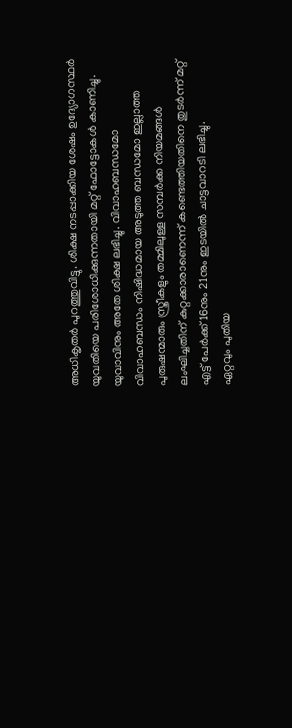അധികൃതർ പുറത്തുവിട്ടു. ശിക്ഷ നടപ്പാക്കിയ ശേഷം ഉദ്യോഗസ്ഥർ യുവതിയെ പരിശോധിക്കുന്നതായി മറ്റ് ഫോട്ടോകൾ കാണിച്ചു. യുവാവിനും അതേ ശിക്ഷ ലഭിച്ചു. വിവാഹബന്ധമോ വിവാഹബന്ധം നിഷിദ്ധമായ അടുത്ത ബന്ധമോ ഇല്ലാത്ത പുരുഷന്മാരും സ്ത്രീകളും തമ്മിലുള്ള സമ്പർക്ക നിയമങ്ങൾ ലംഘിച്ചതിന് കുറ്റക്കാരാണെന്ന് കണ്ടെത്തിയതിനെ തുടർന്ന് മറ്റ് എട്ട് പേർക്ക് 16നും 21നും ഇടയിൽ ചാട്ടവാറടി ലഭിച്ചു.
ഏറ്റവും പുതിയ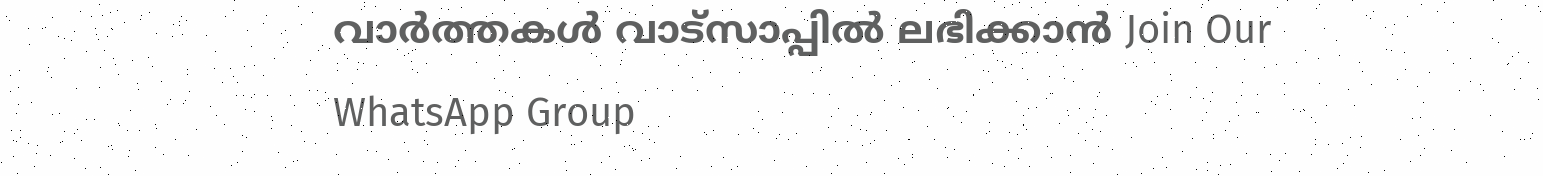വാർത്തകൾ വാട്സാപ്പിൽ ലഭിക്കാൻ Join Our WhatsApp Group